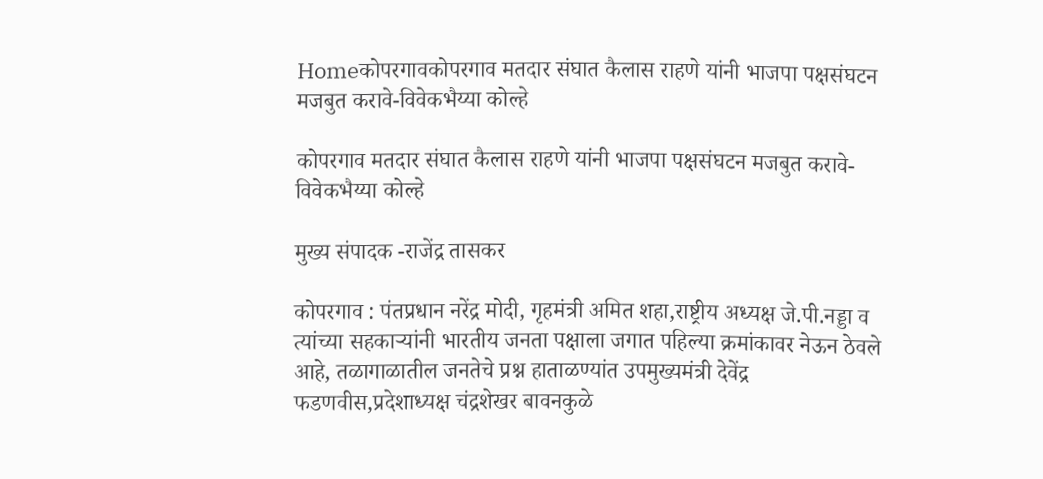Homeकोपरगावकोपरगाव मतदार संघात कैलास राहणे यांनी भाजपा पक्षसंघटन मजबुत करावे-विवेकभैय्या कोल्हे

कोपरगाव मतदार संघात कैलास राहणे यांनी भाजपा पक्षसंघटन मजबुत करावे-विवेकभैय्या कोल्हे

मुख्य संपादक -राजेंद्र तासकर

कोपरगाव : पंतप्रधान नरेंद्र मोदी, गृहमंत्री अमित शहा,राष्ट्रीय अध्यक्ष जे.पी.नड्डा व त्यांच्या सहकाऱ्यांनी भारतीय जनता पक्षाला जगात पहिल्या क्रमांकावर नेऊन ठेवले आहे, तळागाळातील जनतेचे प्रश्न हाताळण्यांत उपमुख्यमंत्री देवेंद्र फडणवीस,प्रदेशाध्यक्ष चंद्रशेखर बावनकुळे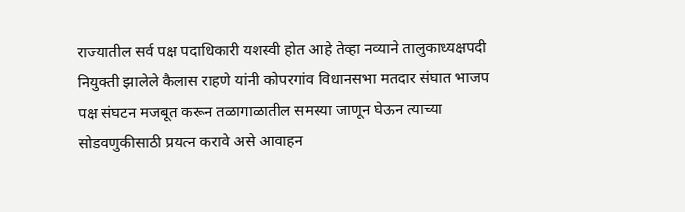राज्यातील सर्व पक्ष पदाधिकारी यशस्वी होत आहे तेव्हा नव्याने तालुकाध्यक्षपदी नियुक्ती झालेले कैलास राहणे यांनी कोपरगांव विधानसभा मतदार संघात भाजप पक्ष संघटन मजबूत करून तळागाळातील समस्या जाणून घेऊन त्याच्या सोडवणुकीसाठी प्रयत्न करावे असे आवाहन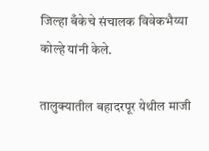जिल्हा बँकेचे संचालक विवेकभैय्या कोल्हे यांनी केले.

तालुक्यातील बहादरपूर येथील माजी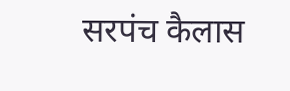सरपंच कैलास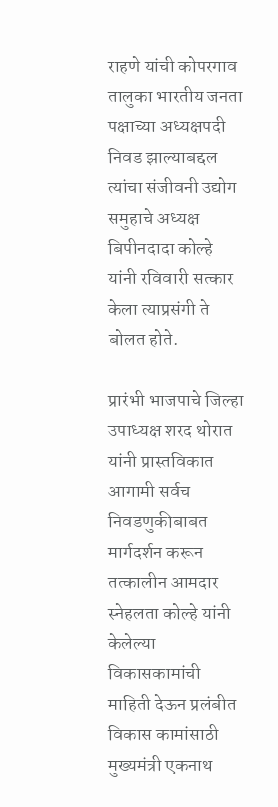राहणे यांची कोपरगाव तालुका भारतीय जनता पक्षाच्या अध्यक्षपदी निवड झाल्याबद्दल त्यांचा संजीवनी उद्योग समुहाचे अध्यक्ष बिपीनदादा कोल्हे यांनी रविवारी सत्कार केला त्याप्रसंगी ते बोलत होते.

प्रारंभी भाजपाचे जिल्हा उपाध्यक्ष शरद थोरात यांनी प्रास्तविकात आगामी सर्वच निवडणुकीबाबत मार्गदर्शन करून तत्कालीन आमदार स्नेहलता कोल्हे यांनी केलेल्या विकासकामांची माहिती देऊन प्रलंबीत विकास कामांसाठी मुख्यमंत्री एकनाथ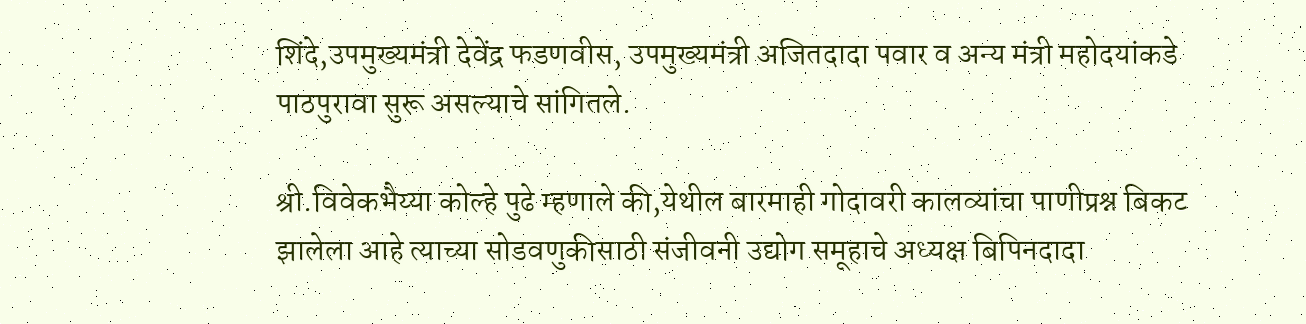शिंदे,उपमुख्यमंत्री देवेंद्र फडणवीस, उपमुख्यमंत्री अजितदादा पवार व अन्य मंत्री महोदयांकडे पाठपुरावा सुरू असल्याचे सांगितले.

श्री.विवेकभैय्या कोल्हे पुढे म्हणाले की,येथील बारमाही गोदावरी कालव्यांचा पाणीप्रश्न बिकट झालेला आहे त्याच्या सोडवणुकीसाठी संजीवनी उद्योग समूहाचे अध्यक्ष बिपिनदादा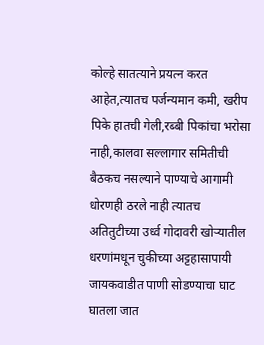कोल्हे सातत्याने प्रयत्न करत आहेत,त्यातच पर्जन्यमान कमी, खरीप पिके हातची गेली,रब्बी पिकांचा भरोसा नाही,कालवा सल्लागार समितीची बैठकच नसल्याने पाण्याचे आगामी धोरणही ठरले नाही त्यातच अतितुटीच्या उर्ध्व गोदावरी खोऱ्यातील धरणांमधून चुकीच्या अट्टहासापायी जायकवाडीत पाणी सोडण्याचा घाट घातला जात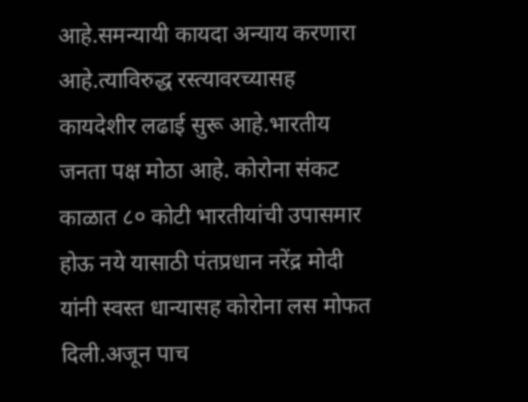आहे.समन्यायी कायदा अन्याय करणारा आहे.त्याविरुद्ध रस्त्यावरच्यासह कायदेशीर लढाई सुरू आहे.भारतीय जनता पक्ष मोठा आहे. कोरोना संकट काळात ८० कोटी भारतीयांची उपासमार होऊ नये यासाठी पंतप्रधान नरेंद्र मोदी यांनी स्वस्त धान्यासह कोरोना लस मोफत दिली.अजून पाच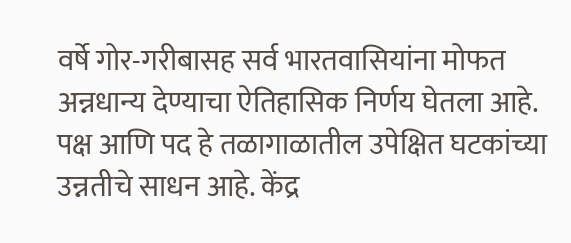वर्षे गोर-गरीबासह सर्व भारतवासियांना मोफत अन्नधान्य देण्याचा ऐतिहासिक निर्णय घेतला आहे. पक्ष आणि पद हे तळागाळातील उपेक्षित घटकांच्या उन्नतीचे साधन आहे. केंद्र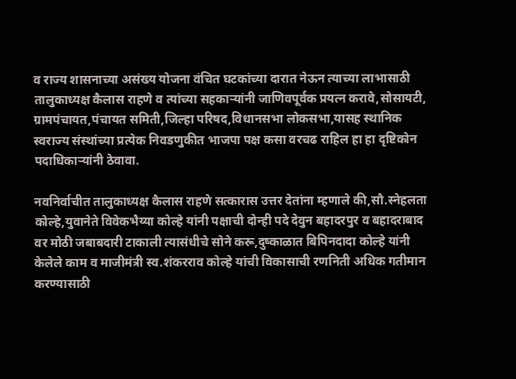व राज्य शासनाच्या असंख्य योजना वंचित घटकांच्या दारात नेऊन त्याच्या लाभासाठी तालुकाध्यक्ष कैलास राहणे व त्यांच्या सहकाऱ्यांनी जाणिवपूर्वक प्रयत्न करावे,सोसायटी, ग्रामपंचायत,पंचायत समिती,जिल्हा परिषद,विधानसभा लोकसभा,यासह स्थानिक स्वराज्य संस्थांच्या प्रत्येक निवडणुकीत भाजपा पक्ष कसा वरचढ राहिल हा हा दृष्टिकोन पदाधिकाऱ्यांनी ठेवावा.

नवनिर्वाचीत तालुकाध्यक्ष कैलास राहणे सत्कारास उत्तर देतांना म्हणाले की,सौ.स्नेहलता कोल्हे,युवानेते विवेकभैय्या कोल्हे यांनी पक्षाची दोन्ही पदे देवुन बहादरपुर व बहादराबाद वर मोठी जबाबदारी टाकाली त्यासंधीचे सोने करू,दुष्काळात बिपिनदादा कोल्हे यांनी केलेले काम व माजीमंत्री स्व.शंकरराव कोल्हे यांची विकासाची रणनिती अधिक गतीमान करण्यासाठी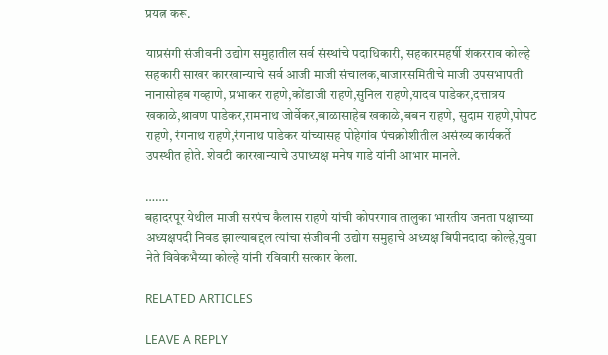प्रयत्न करू.

याप्रसंगी संजीवनी उद्योग समुहातील सर्व संस्थांचे पदाधिकारी, सहकारमहर्षी शंकरराव कोल्हे सहकारी साखर कारखान्याचे सर्व आजी माजी संचालक,बाजारसमितीचे माजी उपसभापती नानासोहब गव्हाणे, प्रभाकर राहणे,कोंडाजी राहणे,सुनिल राहणे,यादव पाडेकर,दत्तात्रय खकाळे,श्रावण पाडेकर,रामनाथ जोर्वेकर,बाळासाहेब खकाळे,बबन राहणे, सुदाम राहणे,पोपट राहणे, रंगनाथ राहणे,रंगनाथ पाडेकर यांच्यासह पोहेगांव पंचक्रोशीतील असंख्य कार्यकर्ते उपस्थीत होते. शेवटी कारखान्याचे उपाध्यक्ष मनेष गाडे यांनी आभार मानले.

…….
बहादरपूर येथील माजी सरपंच कैलास राहणे यांची कोपरगाव तालुका भारतीय जनता पक्षाच्या अध्यक्षपदी निवड झाल्याबद्दल त्यांचा संजीवनी उद्योग समुहाचे अध्यक्ष बिपीनदादा कोल्हे,युवा नेते विवेकभैय्या कोल्हे यांनी रविवारी सत्कार केला.

RELATED ARTICLES

LEAVE A REPLY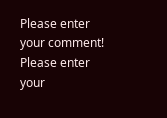Please enter your comment!
Please enter your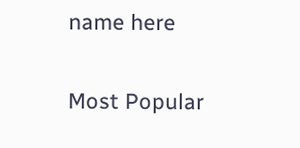name here

Most Popular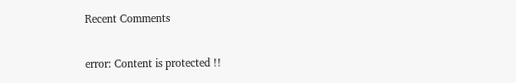Recent Comments

error: Content is protected !!